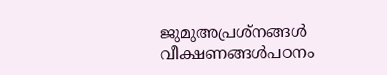ജുമുഅപ്രശ്നങ്ങള്‍ വീക്ഷണങ്ങള്‍പഠനം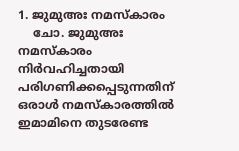1. ജുമുഅഃ നമസ്കാരം
    ചോ. ജുമുഅഃ നമസ്കാരം നിര്‍വഹിച്ചതായി പരിഗണിക്കപ്പെടുന്നതിന് ഒരാള്‍ നമസ്കാരത്തില്‍ ഇമാമിനെ തുടരേണ്ട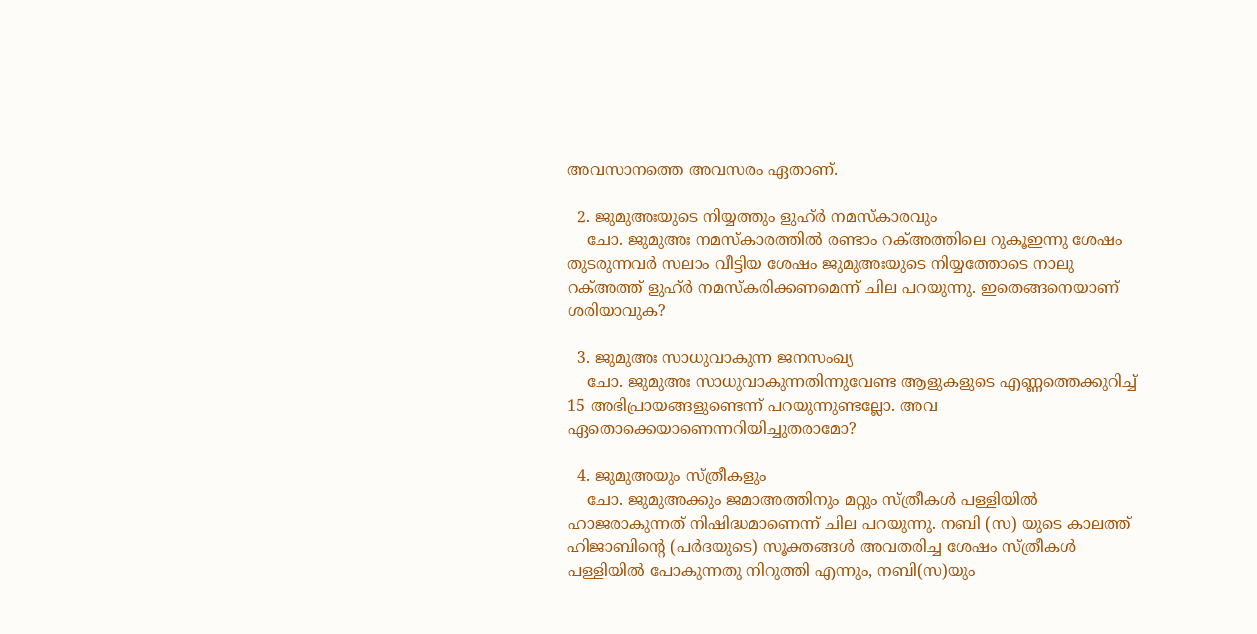അവസാനത്തെ അവസരം ഏതാണ്.

  2. ജുമുഅഃയുടെ നിയ്യത്തും ളുഹ്ര്‍ നമസ്കാരവും
    ചോ. ജുമുഅഃ നമസ്കാരത്തില്‍ രണ്ടാം റക്അത്തിലെ റുകൂഇന്നു ശേഷം തുടരുന്നവര്‍ സലാം വീട്ടിയ ശേഷം ജുമുഅഃയുടെ നിയ്യത്തോടെ നാലു റക്അത്ത് ളുഹ്ര്‍ നമസ്കരിക്കണമെന്ന് ചില പറയുന്നു. ഇതെങ്ങനെയാണ് ശരിയാവുക?

  3. ജുമുഅഃ സാധുവാകുന്ന ജനസംഖ്യ
    ചോ. ജുമുഅഃ സാധുവാകുന്നതിന്നുവേണ്ട ആളുകളുടെ എണ്ണത്തെക്കുറിച്ച് 15 അഭിപ്രായങ്ങളുണ്ടെന്ന് പറയുന്നുണ്ടല്ലോ. അവ ഏതൊക്കെയാണെന്നറിയിച്ചുതരാമോ?

  4. ജുമുഅയും സ്ത്രീകളും
    ചോ. ജുമുഅക്കും ജമാഅത്തിനും മറ്റും സ്ത്രീകള്‍ പള്ളിയില്‍ ഹാജരാകുന്നത് നിഷിദ്ധമാണെന്ന് ചില പറയുന്നു. നബി (സ) യുടെ കാലത്ത് ഹിജാബിന്റെ (പര്‍ദയുടെ) സൂക്തങ്ങള്‍ അവതരിച്ച ശേഷം സ്ത്രീകള്‍ പള്ളിയില്‍ പോകുന്നതു നിറുത്തി എന്നും, നബി(സ)യും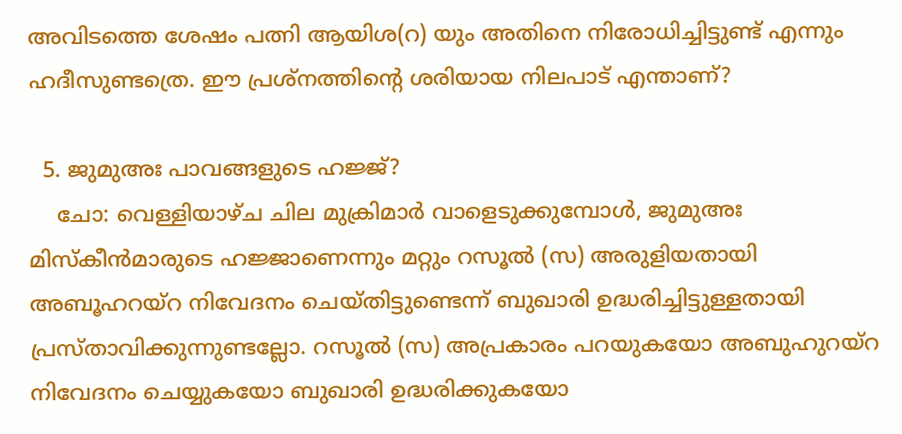അവിടത്തെ ശേഷം പത്നി ആയിശ(റ) യും അതിനെ നിരോധിച്ചിട്ടുണ്ട് എന്നും ഹദീസുണ്ടത്രെ. ഈ പ്രശ്നത്തിന്റെ ശരിയായ നിലപാട് എന്താണ്?

  5. ജുമുഅഃ പാവങ്ങളുടെ ഹജ്ജ്?
    ചോ: വെള്ളിയാഴ്ച ചില മുക്രിമാര്‍ വാളെടുക്കുമ്പോള്‍, ജുമുഅഃ മിസ്കീന്‍മാരുടെ ഹജ്ജാണെന്നും മറ്റും റസൂല്‍ (സ) അരുളിയതായി അബൂഹറയ്റ നിവേദനം ചെയ്തിട്ടുണ്ടെന്ന് ബുഖാരി ഉദ്ധരിച്ചിട്ടുള്ളതായി പ്രസ്താവിക്കുന്നുണ്ടല്ലോ. റസൂല്‍ (സ) അപ്രകാരം പറയുകയോ അബുഹുറയ്റ നിവേദനം ചെയ്യുകയോ ബുഖാരി ഉദ്ധരിക്കുകയോ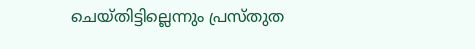ചെയ്തിട്ടില്ലെന്നും പ്രസ്തുത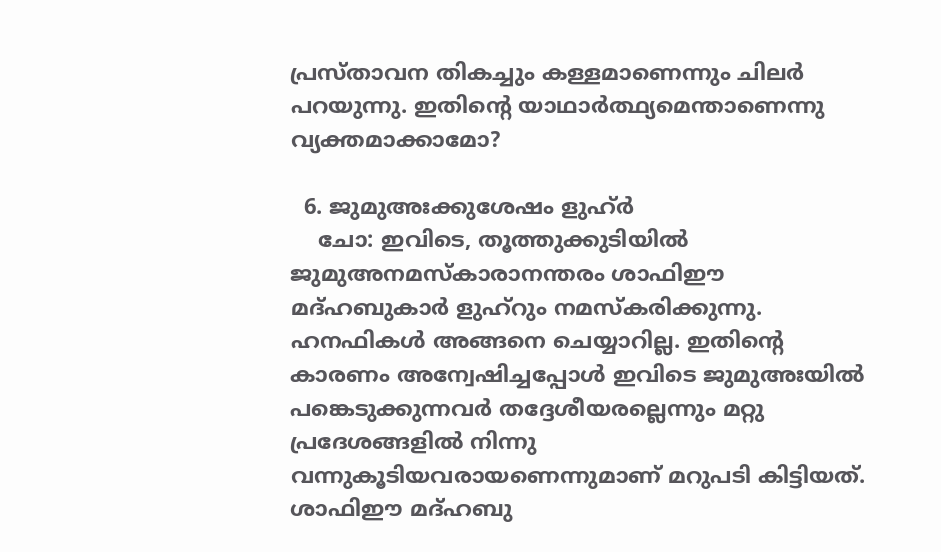പ്രസ്താവന തികച്ചും കള്ളമാണെന്നും ചിലര്‍ പറയുന്നു. ഇതിന്റെ യാഥാര്‍ത്ഥ്യമെന്താണെന്നു വ്യക്തമാക്കാമോ?

  6. ജുമുഅഃക്കുശേഷം ളുഹ്ര്‍
    ചോ: ഇവിടെ, തൂത്തുക്കുടിയില്‍ ജുമുഅനമസ്കാരാനന്തരം ശാഫിഈ മദ്ഹബുകാര്‍ ളുഹ്റും നമസ്കരിക്കുന്നു. ഹനഫികള്‍ അങ്ങനെ ചെയ്യാറില്ല. ഇതിന്റെ കാരണം അന്വേഷിച്ചപ്പോള്‍ ഇവിടെ ജുമുഅഃയില്‍ പങ്കെടുക്കുന്നവര്‍ തദ്ദേശീയരല്ലെന്നും മറ്റു പ്രദേശങ്ങളില്‍ നിന്നു വന്നുകൂടിയവരായണെന്നുമാണ് മറുപടി കിട്ടിയത്. ശാഫിഈ മദ്ഹബു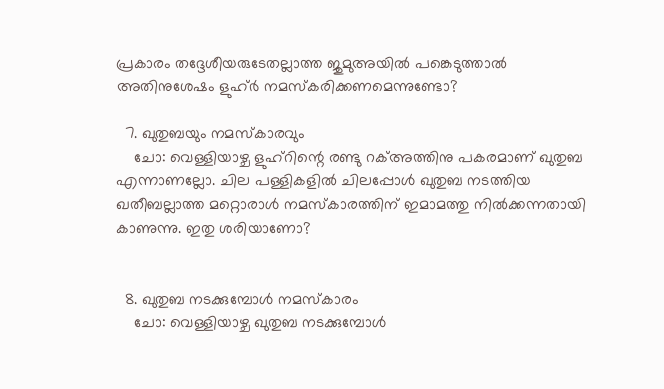പ്രകാരം തദ്ദേശീയരുടേതല്ലാത്ത ജുമുഅയില്‍ പങ്കെടുത്താല്‍ അതിനുശേഷം ളുഹ്ര്‍ നമസ്കരിക്കണമെന്നുണ്ടോ?

  7. ഖുതുബയും നമസ്കാരവും
    ചോ: വെള്ളിയാഴ്ച ളുഹ്റിന്റെ രണ്ടു റക്അത്തിനു പകരമാണ് ഖുതുബ എന്നാണല്ലോ. ചില പള്ളികളില്‍ ചിലപ്പോള്‍ ഖുതുബ നടത്തിയ ഖതീബല്ലാത്ത മറ്റൊരാള്‍ നമസ്കാരത്തിന് ഇമാമത്തു നില്‍ക്കന്നതായി കാണുന്നു. ഇതു ശരിയാണോ?


  8. ഖുതുബ നടക്കുമ്പോള്‍ നമസ്കാരം
    ചോ: വെള്ളിയാഴ്ച ഖുതുബ നടക്കുമ്പോള്‍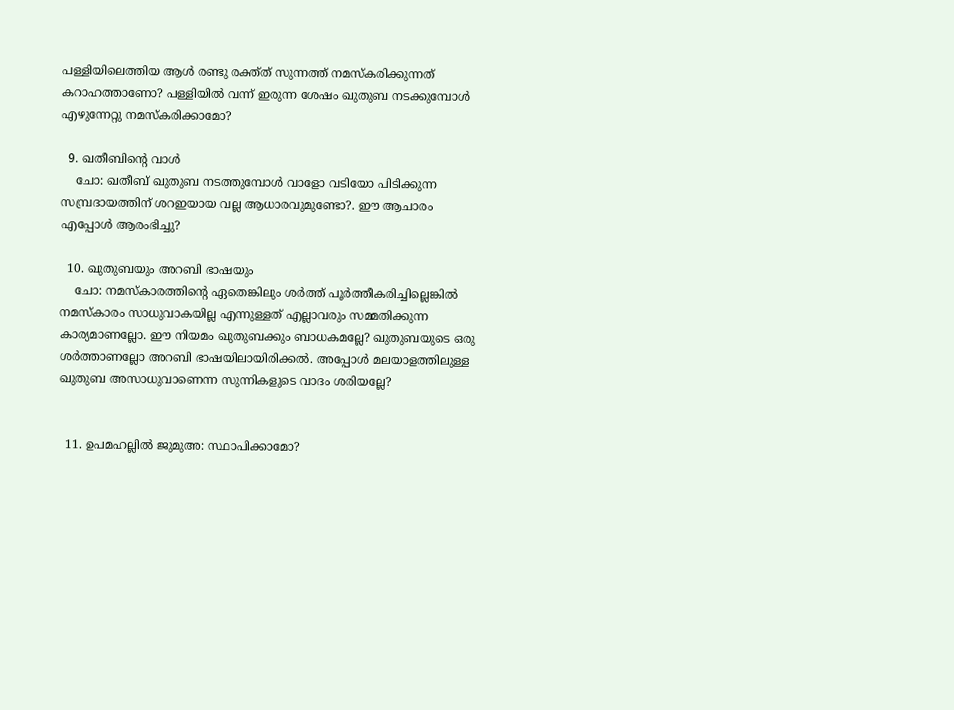പള്ളിയിലെത്തിയ ആള്‍ രണ്ടു രക്ത്ത് സുന്നത്ത് നമസ്കരിക്കുന്നത് കറാഹത്താണോ? പള്ളിയില്‍ വന്ന് ഇരുന്ന ശേഷം ഖുതുബ നടക്കുമ്പോള്‍ എഴുന്നേറ്റു നമസ്കരിക്കാമോ?

  9. ഖതീബിന്റെ വാള്‍
    ചോ: ഖതീബ് ഖുതുബ നടത്തുമ്പോള്‍ വാളോ വടിയോ പിടിക്കുന്ന സമ്പ്രദായത്തിന് ശറഇയായ വല്ല ആധാരവുമുണ്ടോ?. ഈ ആചാരം എപ്പോള്‍ ആരംഭിച്ചു?

  10. ഖുതുബയും അറബി ഭാഷയും
    ചോ: നമസ്കാരത്തിന്റെ ഏതെങ്കിലും ശര്‍ത്ത് പൂര്‍ത്തീകരിച്ചില്ലെങ്കില്‍ നമസ്കാരം സാധുവാകയില്ല എന്നുള്ളത് എല്ലാവരും സമ്മതിക്കുന്ന കാര്യമാണല്ലോ. ഈ നിയമം ഖുതുബക്കും ബാധകമല്ലേ? ഖുതുബയുടെ ഒരു ശര്‍ത്താണല്ലോ അറബി ഭാഷയിലായിരിക്കല്‍. അപ്പോള്‍ മലയാളത്തിലുള്ള ഖുതുബ അസാധുവാണെന്ന സുന്നികളുടെ വാദം ശരിയല്ലേ?


  11. ഉപമഹല്ലില്‍ ജുമുഅ: സ്ഥാപിക്കാമോ?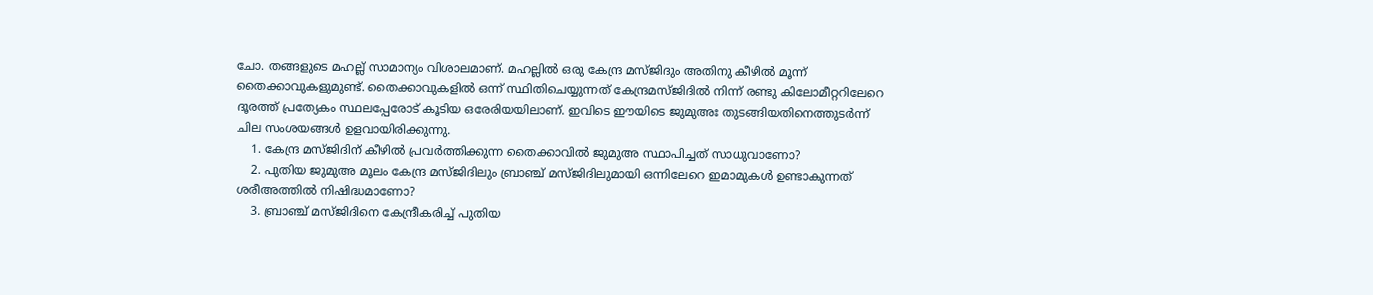ചോ. തങ്ങളുടെ മഹല്ല് സാമാന്യം വിശാലമാണ്. മഹല്ലില്‍ ഒരു കേന്ദ്ര മസ്ജിദും അതിനു കീഴില്‍ മൂന്ന് തൈക്കാവുകളുമുണ്ട്. തൈക്കാവുകളില്‍ ഒന്ന് സ്ഥിതിചെയ്യുന്നത് കേന്ദ്രമസ്ജിദില്‍ നിന്ന് രണ്ടു കിലോമീറ്ററിലേറെ ദൂരത്ത് പ്രത്യേകം സ്ഥലപ്പേരോട് കൂടിയ ഒരേരിയയിലാണ്. ഇവിടെ ഈയിടെ ജുമുഅഃ തുടങ്ങിയതിനെത്തുടര്‍ന്ന് ചില സംശയങ്ങള്‍ ഉളവായിരിക്കുന്നു.
    1. കേന്ദ്ര മസ്ജിദിന് കീഴില്‍ പ്രവര്‍ത്തിക്കുന്ന തൈക്കാവില്‍ ജുമുഅ സ്ഥാപിച്ചത് സാധുവാണോ?
    2. പുതിയ ജുമുഅ മൂലം കേന്ദ്ര മസ്ജിദിലും ബ്രാഞ്ച് മസ്ജിദിലുമായി ഒന്നിലേറെ ഇമാമുകള്‍ ഉണ്ടാകുന്നത് ശരീഅത്തില്‍ നിഷിദ്ധമാണോ?
    3. ബ്രാഞ്ച് മസ്ജിദിനെ കേന്ദ്രീകരിച്ച് പുതിയ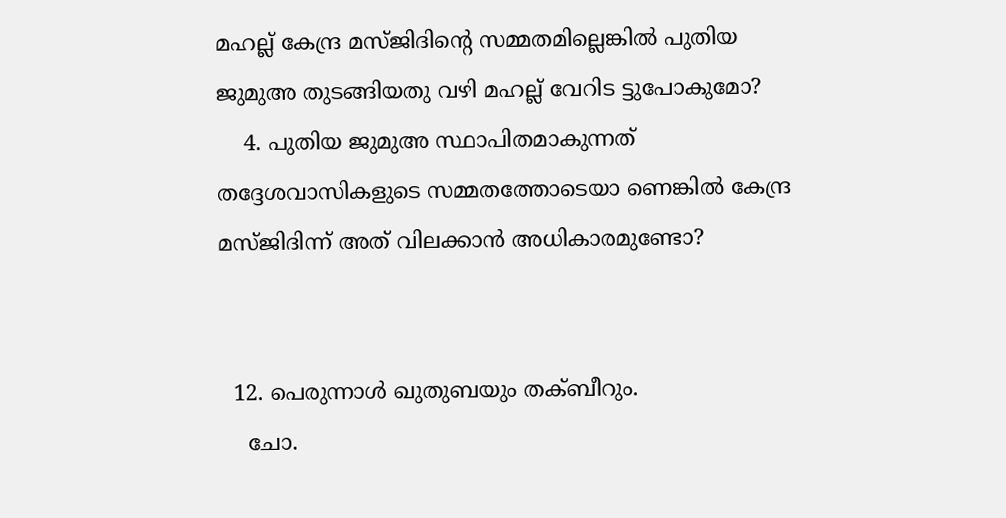മഹല്ല് കേന്ദ്ര മസ്ജിദിന്റെ സമ്മതമില്ലെങ്കില്‍ പുതിയ ജുമുഅ തുടങ്ങിയതു വഴി മഹല്ല് വേറിട ട്ടുപോകുമോ?
    4. പുതിയ ജുമുഅ സ്ഥാപിതമാകുന്നത് തദ്ദേശവാസികളുടെ സമ്മതത്തോടെയാ ണെങ്കില്‍ കേന്ദ്ര മസ്ജിദിന്ന് അത് വിലക്കാന്‍ അധികാരമുണ്ടോ?


  12. പെരുന്നാള്‍ ഖുതുബയും തക്ബീറും.
    ചോ.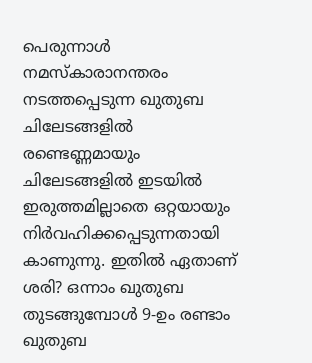പെരുന്നാള്‍ നമസ്കാരാനന്തരം നടത്തപ്പെടുന്ന ഖുതുബ ചിലേടങ്ങളില്‍ രണ്ടെണ്ണമായും ചിലേടങ്ങളില്‍ ഇടയില്‍ ഇരുത്തമില്ലാതെ ഒറ്റയായും നിര്‍വഹിക്കപ്പെടുന്നതായി കാണുന്നു. ഇതില്‍ ഏതാണ് ശരി? ഒന്നാം ഖുതുബ തുടങ്ങുമ്പോള്‍ 9-ഉം രണ്ടാം ഖുതുബ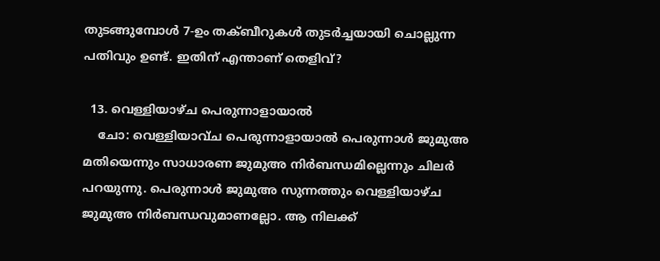തുടങ്ങുമ്പോള്‍ 7-ഉം തക്ബീറുകള്‍ തുടര്‍ച്ചയായി ചൊല്ലുന്ന പതിവും ഉണ്ട്. ഇതിന് എന്താണ് തെളിവ്?

  13. വെള്ളിയാഴ്ച പെരുന്നാളായാല്‍
    ചോ: വെള്ളിയാവ്ച പെരുന്നാളായാല്‍ പെരുന്നാള്‍ ജുമുഅ മതിയെന്നും സാധാരണ ജുമുഅ നിര്‍ബന്ധമില്ലെന്നും ചിലര്‍ പറയുന്നു. പെരുന്നാള്‍ ജുമുഅ സുന്നത്തും വെള്ളിയാഴ്ച ജുമുഅ നിര്‍ബന്ധവുമാണല്ലോ. ആ നിലക്ക്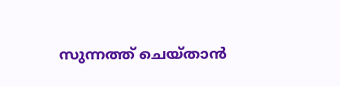സുന്നത്ത് ചെയ്താന്‍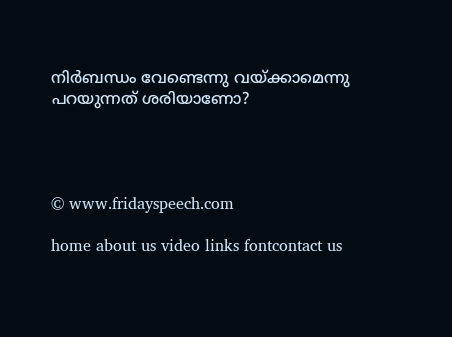നിര്‍ബന്ധം വേണ്ടെന്നു വയ്ക്കാമെന്നു പറയുന്നത് ശരിയാണോ?




© www.fridayspeech.com

home about us video links fontcontact us